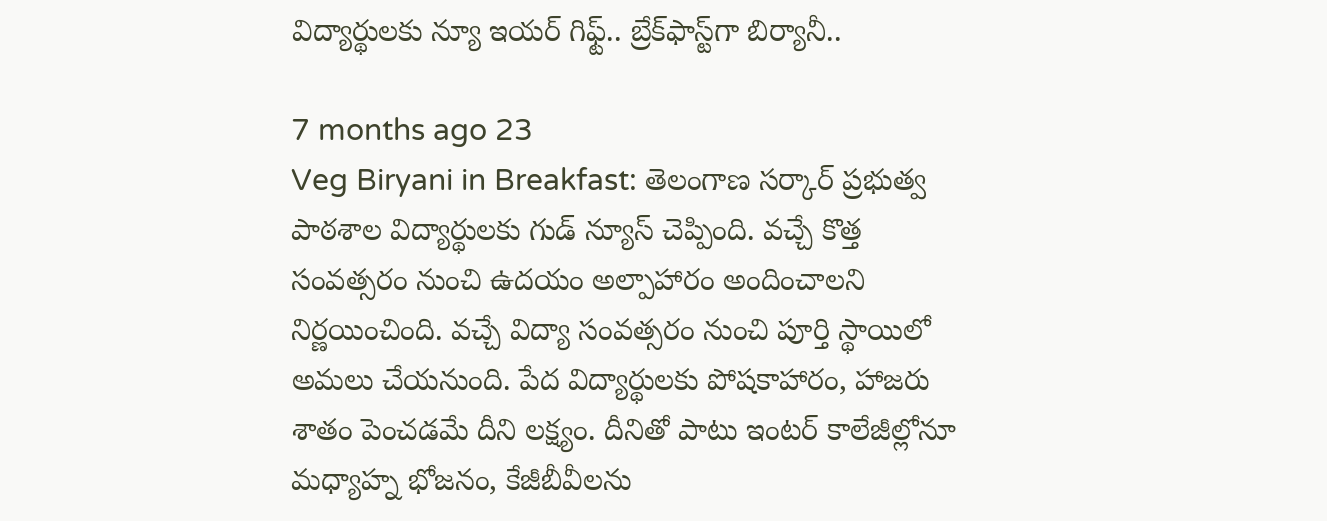విద్యార్థులకు న్యూ ఇయర్ గిఫ్ట్.. బ్రేక్‌ఫాస్ట్‌గా బిర్యానీ..

7 months ago 23
Veg Biryani in Breakfast: తెలంగాణ సర్కార్ ప్రభుత్వ పాఠశాల విద్యార్థులకు గుడ్ న్యూస్ చెప్పింది. వచ్చే కొత్త సంవత్సరం నుంచి ఉదయం అల్పాహారం అందించాలని నిర్ణయించింది. వచ్చే విద్యా సంవత్సరం నుంచి పూర్తి స్థాయిలో అమలు చేయనుంది. పేద విద్యార్థులకు పోషకాహారం, హాజరు శాతం పెంచడమే దీని లక్ష్యం. దీనితో పాటు ఇంటర్ కాలేజీల్లోనూ మధ్యాహ్న భోజనం, కేజీబీవీలను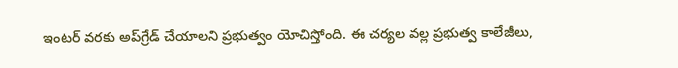ఇంటర్ వరకు అప్‌గ్రేడ్ చేయాలని ప్రభుత్వం యోచిస్తోంది. ఈ చర్యల వల్ల ప్రభుత్వ కాలేజీలు,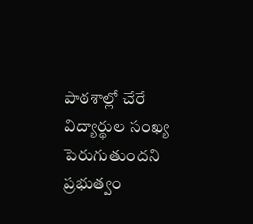పాఠశాల్లో చేరే విద్యార్థుల సంఖ్య పెరుగుతుందని ప్రభుత్వం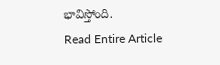భావిస్తోంది.
Read Entire Article